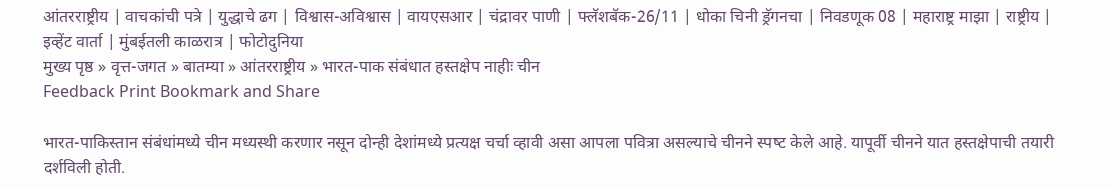आंतरराष्ट्रीय | वाचकांची पत्रे | युद्धाचे ढग | विश्वास-अविश्वास | वायएसआर | चंद्रावर पाणी | फ्लॅशबॅक-26/11 | धोका चिनी ड्रॅगनचा | निवडणूक 08 | महाराष्ट्र माझा | राष्ट्रीय | इव्हेंट वार्ता | मुंबईतली काळरात्र | फोटोदुनिया
मुख्य पृष्ठ » वृत्त-जगत » बातम्या » आंतरराष्ट्रीय » भारत-पाक संबंधात हस्‍तक्षेप नाहीः चीन
Feedback Print Bookmark and Share

भारत-पाकिस्तान संबंधांमध्‍ये चीन मध्यस्थी करणार नसून दोन्‍ही देशांमध्‍ये प्रत्यक्ष चर्चा व्‍हावी असा आपला पवित्रा असल्‍याचे चीनने स्‍पष्‍ट केले आहे. यापूर्वी चीनने यात हस्‍तक्षेपाची तयारी दर्शविली होती.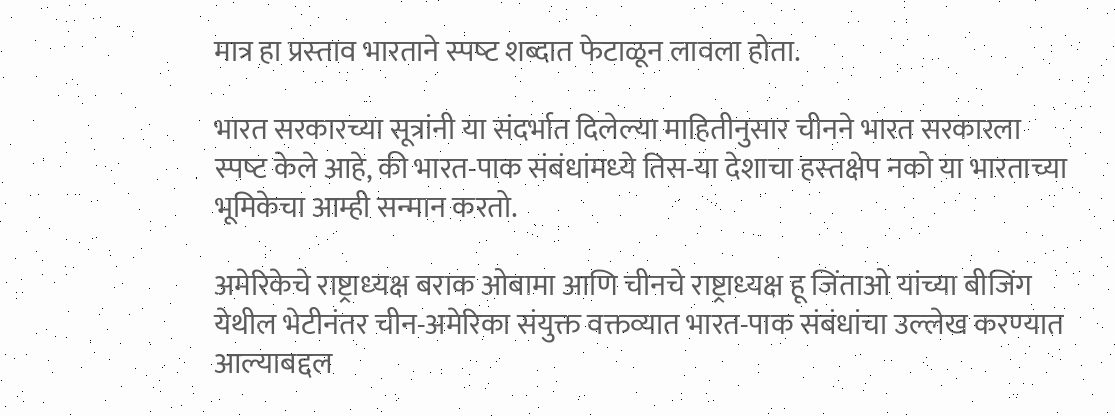मात्र हा प्रस्‍ताव भारताने स्‍पष्‍ट शब्‍दात फेटाळून लावला होता.

भारत सरकारच्‍या सूत्रांनी या संदर्भात दिलेल्‍या माहितीनुसार चीनने भारत सरकारला स्‍पष्‍ट केले आहे, की भारत-पाक संबंधांमध्‍ये तिस-या देशाचा हस्‍तक्षेप नको या भारताच्‍या भूमिकेचा आम्ही सन्‍मान करतो.

अमेरिकेचे राष्ट्राध्‍यक्ष बराक ओबामा आणि चीनचे राष्ट्राध्‍यक्ष हू जिंताओ यांच्‍या बीजिंग येथील भेटीनंतर चीन-अमेरिका संयुक्त वक्तव्‍यात भारत-पाक संबंधांचा उल्‍लेख करण्‍यात आल्‍याबद्दल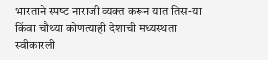भारताने स्‍पष्‍ट नाराजी व्‍यक्त करून यात तिस-या किंवा चौथ्‍या कोणत्‍याही देशाची मध्‍यस्‍थता स्‍वीकारली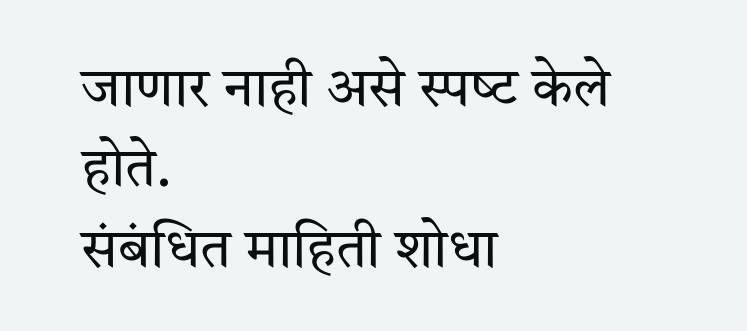जाणार नाही असे स्‍पष्‍ट केले होते.
संबंधित माहिती शोधा